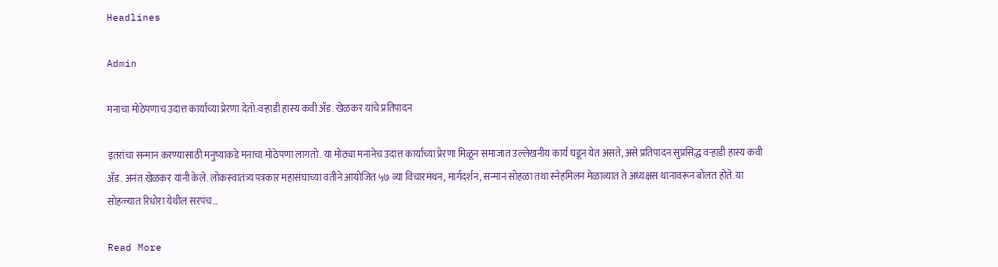Headlines

Admin

मनाचा मोठेपणाच उदात्त कार्याच्या प्रेरणा देतो:वऱ्हाडी हास्य कवी ॲड. खेळकर यांचे प्रतिपादन

इतरांचा सन्मान करण्यासाठी मनुष्याकडे मनाचा मोठेपणा लागतो. या मोठ्या मनानेच उदात्त कार्याच्या प्रेरणा मिळून समाजात उल्लेखनीय कार्य घडून येत असते, असे प्रतिपादन सुप्रसिद्ध वऱ्हाडी हास्य कवी ॲड. अनंत खेळकर यांनी केले. लोकस्वातंत्र्य पत्रकार महासंघाच्या वतीने आयोजित ५७ व्या विचारमंथन, मार्गदर्शन, सन्मान सोहळा तथा स्नेहमिलन मेळाव्यात ते अध्यक्षस थानावरून बोलत होते. या सोहळ्यात रिधोरा येथील सरपंच…

Read More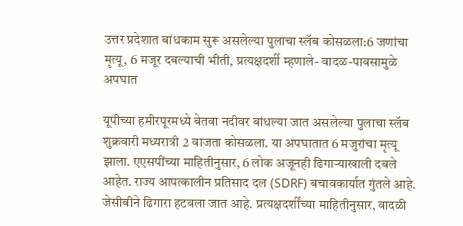उत्तर प्रदेशात बांधकाम सुरू असलेल्या पुलाचा स्लॅब कोसळला:6 जणांचा मृत्यू, 6 मजूर दबल्याची भीती, प्रत्यक्षदर्शी म्हणाले- वादळ-पावसामुळे अपघात

यूपीच्या हमीरपूरमध्ये बेतवा नदीवर बांधल्या जात असलेल्या पुलाचा स्लॅब शुक्रवारी मध्यरात्री 2 वाजता कोसळला. या अपघातात 6 मजुरांचा मृत्यू झाला. एएसपींच्या माहितीनुसार, 6 लोक अजूनही ढिगाऱ्याखाली दबले आहेत. राज्य आपत्कालीन प्रतिसाद दल (SDRF) बचावकार्यात गुंतले आहे. जेसीबीने ढिगारा हटवला जात आहे. प्रत्यक्षदर्शींच्या माहितीनुसार, वादळी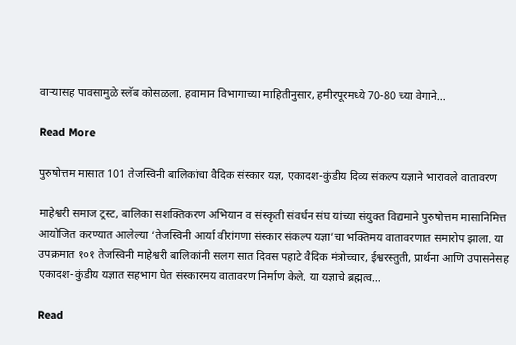वाऱ्यासह पावसामुळे स्लॅब कोसळला. हवामान विभागाच्या माहितीनुसार, हमीरपूरमध्ये 70-80 च्या वेगाने…

Read More

पुरुषोत्तम मासात 101 तेजस्विनी बालिकांचा वैदिक संस्कार यज्ञ, एकादश-कुंडीय दिव्य संकल्प यज्ञाने भारावले वातावरण

माहेश्वरी समाज ट्रस्ट, बालिका सशक्तिकरण अभियान व संस्कृती संवर्धन संघ यांच्या संयुक्त विद्यमाने पुरुषोत्तम मासानिमित्त आयोजित करण्यात आलेल्या ‘तेजस्विनी आर्या वीरांगणा संस्कार संकल्प यज्ञा’चा भक्तिमय वातावरणात समारोप झाला. या उपक्रमात १०१ तेजस्विनी माहेश्वरी बालिकांनी सलग सात दिवस पहाटे वैदिक मंत्रोच्चार, ईश्वरस्तुती, प्रार्थना आणि उपासनेसह एकादश-कुंडीय यज्ञात सहभाग घेत संस्कारमय वातावरण निर्माण केले. या यज्ञाचे ब्रह्मत्व…

Read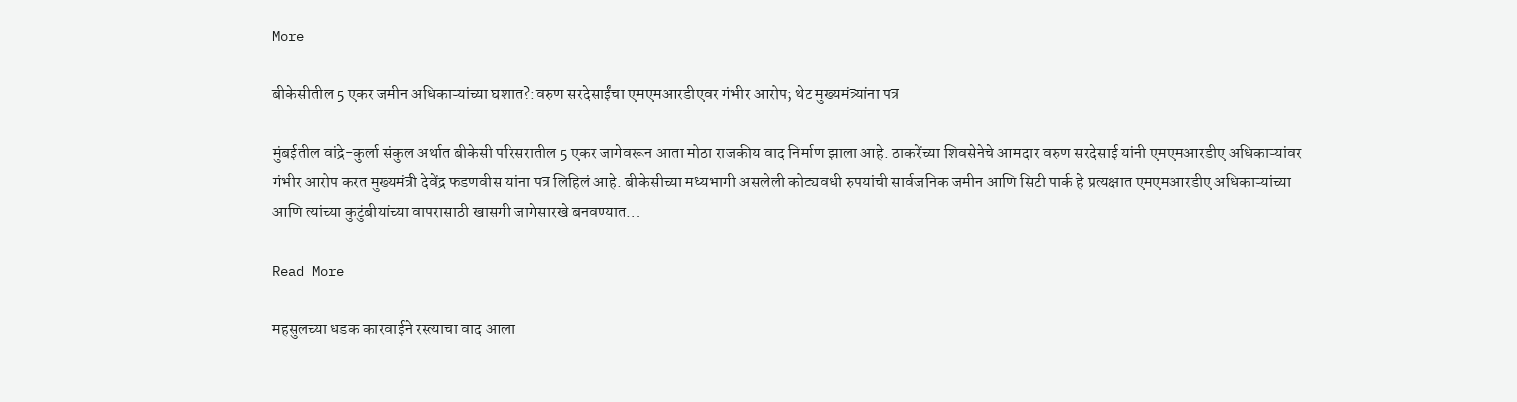More

बीकेसीतील 5 एकर जमीन अधिकाऱ्यांच्या घशात?:वरुण सरदेसाईंचा एमएमआरडीएवर गंभीर आरोप; थेट मुख्यमंत्र्यांना पत्र

मुंबईतील वांद्रे-कुर्ला संकुल अर्थात बीकेसी परिसरातील 5 एकर जागेवरून आता मोठा राजकीय वाद निर्माण झाला आहे. ठाकरेंच्या शिवसेनेचे आमदार वरुण सरदेसाई यांनी एमएमआरडीए अधिकाऱ्यांवर गंभीर आरोप करत मुख्यमंत्री देवेंद्र फडणवीस यांना पत्र लिहिलं आहे. बीकेसीच्या मध्यभागी असलेली कोट्यवधी रुपयांची सार्वजनिक जमीन आणि सिटी पार्क हे प्रत्यक्षात एमएमआरडीए अधिकाऱ्यांच्या आणि त्यांच्या कुटुंबीयांच्या वापरासाठी खासगी जागेसारखे बनवण्यात…

Read More

महसुलच्या धडक कारवाईने रस्त्याचा वाद आला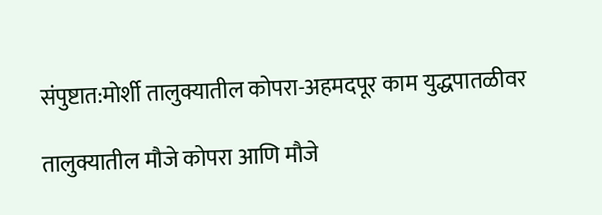संपुष्टात:मोर्शी तालुक्यातील कोपरा-अहमदपूर काम युद्धपातळीवर

तालुक्यातील मौजे कोपरा आणि मौजे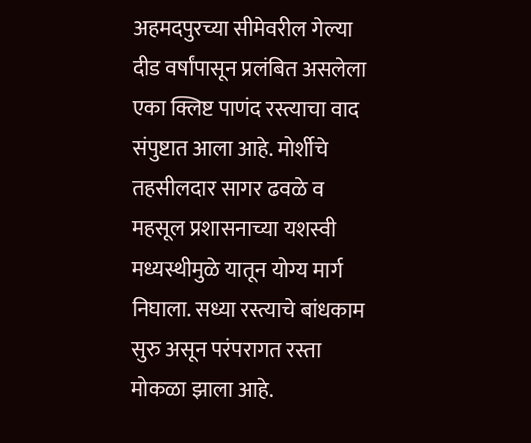अहमदपुरच्या सीमेवरील गेल्या दीड वर्षांपासून प्रलंबित असलेला एका क्लिष्ट पाणंद रस्त्याचा वाद संपुष्टात आला आहे. मोर्शीचे तहसीलदार सागर ढवळे व महसूल प्रशासनाच्या यशस्वी मध्यस्थीमुळे यातून योग्य मार्ग निघाला. सध्या रस्त्याचे बांधकाम सुरु असून परंपरागत रस्ता मोकळा झाला आहे.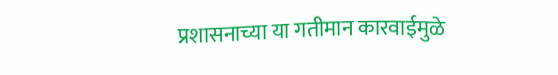प्रशासनाच्या या गतीमान कारवाईमुळे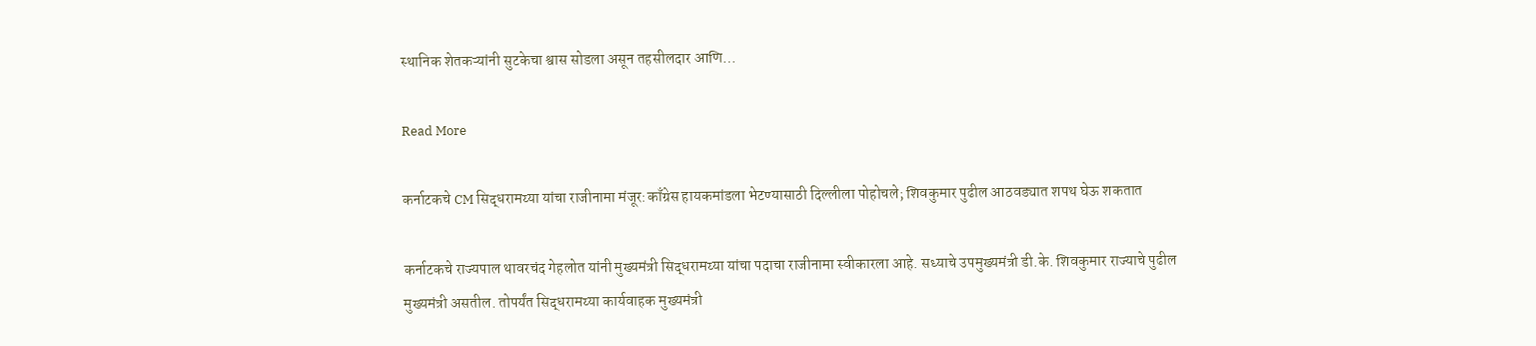स्थानिक शेतकऱ्यांनी सुटकेचा श्वास सोडला असून तहसीलदार आणि…

Read More

कर्नाटकचे CM सिद्धरामय्या यांचा राजीनामा मंजूर:काँग्रेस हायकमांडला भेटण्यासाठी दिल्लीला पोहोचले; शिवकुमार पुढील आठवड्यात शपथ घेऊ शकतात

कर्नाटकचे राज्यपाल थावरचंद गेहलोत यांनी मुख्यमंत्री सिद्धरामय्या यांचा पदाचा राजीनामा स्वीकारला आहे. सध्याचे उपमुख्यमंत्री डी.के. शिवकुमार राज्याचे पुढील मुख्यमंत्री असतील. तोपर्यंत सिद्धरामय्या कार्यवाहक मुख्यमंत्री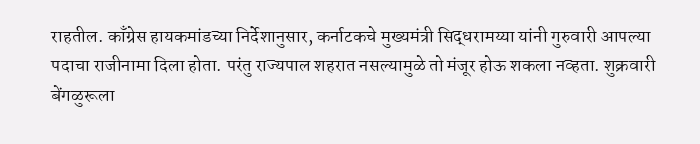राहतील. काँग्रेस हायकमांडच्या निर्देशानुसार, कर्नाटकचे मुख्यमंत्री सिद्धरामय्या यांनी गुरुवारी आपल्या पदाचा राजीनामा दिला होता. परंतु राज्यपाल शहरात नसल्यामुळे तो मंजूर होऊ शकला नव्हता. शुक्रवारी बेंगळुरूला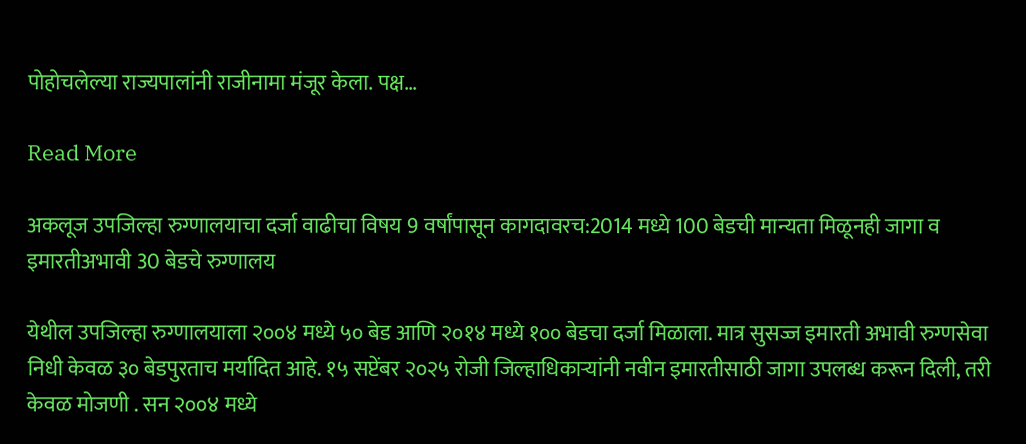पोहोचलेल्या राज्यपालांनी राजीनामा मंजूर केला. पक्ष…

Read More

अकलूज उपजिल्हा रुग्णालयाचा दर्जा वाढीचा विषय 9 वर्षांपासून कागदावरच:2014 मध्ये 100 बेडची मान्यता मिळूनही जागा व इमारतीअभावी 30 बेडचे रुग्णालय

येथील उपजिल्हा रुग्णालयाला २००४ मध्ये ५० बेड आणि २०१४ मध्ये १०० बेडचा दर्जा मिळाला. मात्र सुसज्ज इमारती अभावी रुग्णसेवा निधी केवळ ३० बेडपुरताच मर्यादित आहे. १५ सप्टेंबर २०२५ रोजी जिल्हाधिकाऱ्यांनी नवीन इमारतीसाठी जागा उपलब्ध करून दिली, तरी केवळ मोजणी . सन २००४ मध्ये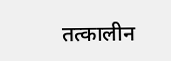तत्कालीन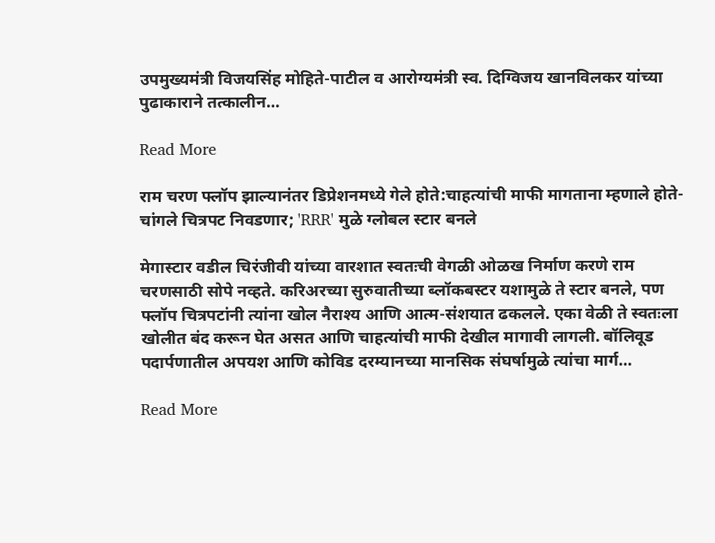उपमुख्यमंत्री विजयसिंह मोहिते-पाटील व आरोग्यमंत्री स्व. दिग्विजय खानविलकर यांच्या पुढाकाराने तत्कालीन…

Read More

राम चरण फ्लॉप झाल्यानंतर डिप्रेशनमध्ये गेले होते:चाहत्यांची माफी मागताना म्हणाले होते- चांगले चित्रपट निवडणार; 'RRR' मुळे ग्लोबल स्टार बनले

मेगास्टार वडील चिरंजीवी यांच्या वारशात स्वतःची वेगळी ओळख निर्माण करणे राम चरणसाठी सोपे नव्हते. करिअरच्या सुरुवातीच्या ब्लॉकबस्टर यशामुळे ते स्टार बनले, पण फ्लॉप चित्रपटांनी त्यांना खोल नैराश्य आणि आत्म-संशयात ढकलले. एका वेळी ते स्वतःला खोलीत बंद करून घेत असत आणि चाहत्यांची माफी देखील मागावी लागली. बॉलिवूड पदार्पणातील अपयश आणि कोविड दरम्यानच्या मानसिक संघर्षामुळे त्यांचा मार्ग…

Read More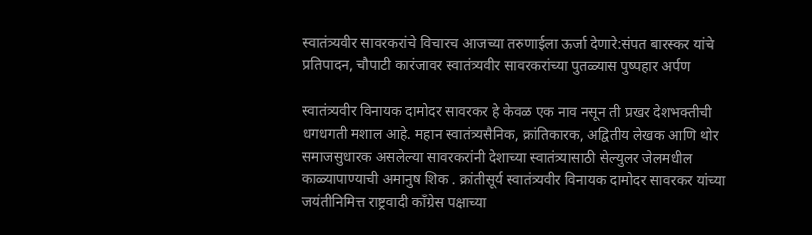स्वातंत्र्यवीर सावरकरांचे विचारच आजच्या तरुणाईला ऊर्जा देणारे:संपत बारस्कर यांचे प्रतिपादन, चौपाटी कारंजावर स्वातंत्र्यवीर सावरकरांच्या पुतळ्यास पुष्पहार अर्पण

स्वातंत्र्यवीर विनायक दामोदर सावरकर हे केवळ एक नाव नसून ती प्रखर देशभक्तीची धगधगती मशाल आहे. महान स्वातंत्र्यसैनिक, क्रांतिकारक, अद्वितीय लेखक आणि थोर समाजसुधारक असलेल्या सावरकरांनी देशाच्या स्वातंत्र्यासाठी सेल्युलर जेलमधील काळ्यापाण्याची अमानुष शिक . क्रांतीसूर्य स्वातंत्र्यवीर विनायक दामोदर सावरकर यांच्या जयंतीनिमित्त राष्ट्रवादी काँग्रेस पक्षाच्या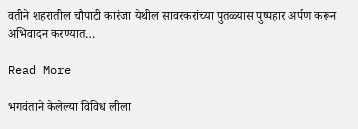वतीने शहरातील चौपाटी कारंजा येथील सावरकरांच्या पुतळ्यास पुष्पहार अर्पण करून अभिवादन करण्यात…

Read More

भगवंताने केलेल्या विविध लीला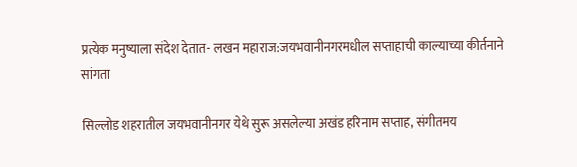प्रत्येक मनुष्याला संदेश देतात- लखन महाराज:जयभवानीनगरमधील सप्ताहाची काल्याच्या कीर्तनाने सांगता

सिल्लोड शहरातील जयभवानीनगर येथे सुरू असलेल्या अखंड हरिनाम सप्ताह, संगीतमय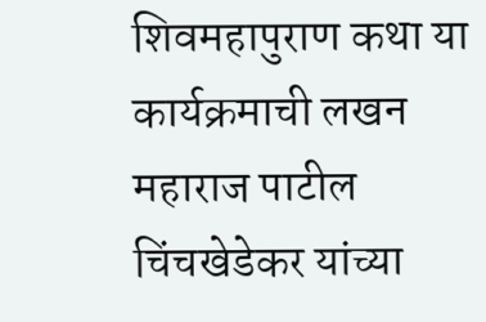शिवमहापुराण कथा या कार्यक्रमाची लखन महाराज पाटील चिंचखेडेकर यांच्या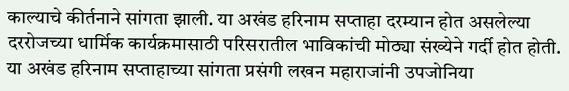काल्याचे कीर्तनाने सांगता झाली. या अखंड हरिनाम सप्ताहा दरम्यान होत असलेल्या दररोजच्या धार्मिक कार्यक्रमासाठी परिसरातील भाविकांची मोठ्या संख्येने गर्दी होत होती. या अखंड हरिनाम सप्ताहाच्या सांगता प्रसंगी लखन महाराजांनी उपजोनिया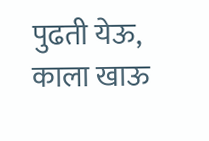पुढती येऊ, काला खाऊ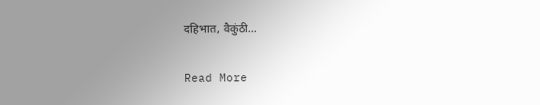दहिभात, वैकुंठी…

Read More